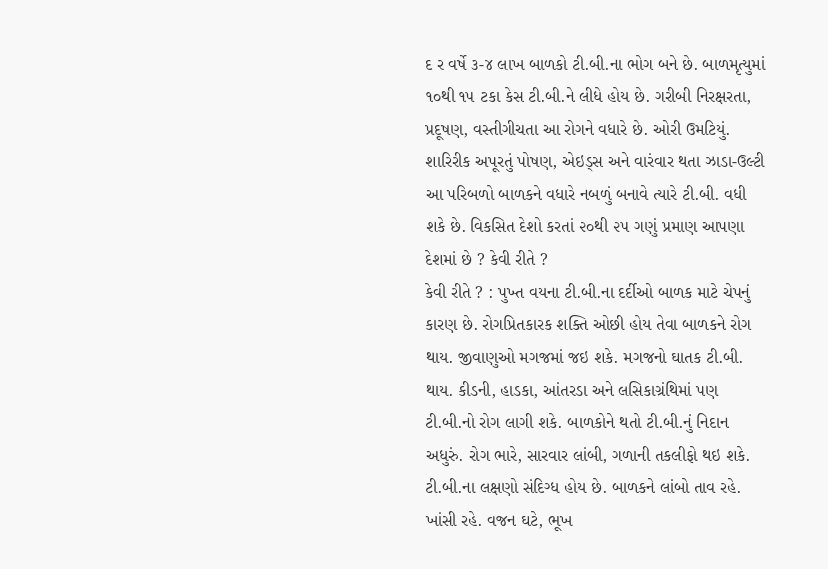દ ર વર્ષે ૩-૪ લાખ બાળકો ટી.બી.ના ભોગ બને છે. બાળમૃત્યુમાં ૧૦થી ૧૫ ટકા કેસ ટી.બી.ને લીધે હોય છે. ગરીબી નિરક્ષરતા, પ્રદૂષણ, વસ્તીગીચતા આ રોગને વધારે છે. ઓરી ઉમટિયું. શારિરીક અપૂરતું પોષણ, એઇડ્સ અને વારંવાર થતા ઝાડા-ઉલ્ટી આ પરિબળો બાળકને વધારે નબળું બનાવે ત્યારે ટી.બી. વધી શકે છે. વિકસિત દેશો કરતાં ૨૦થી ૨૫ ગણું પ્રમાણ આપણા દેશમાં છે ? કેવી રીતે ?
કેવી રીતે ? : પુખ્ત વયના ટી.બી.ના દર્દીઓ બાળક માટે ચેપનું કારણ છે. રોગપ્રિતકારક શક્તિ ઓછી હોય તેવા બાળકને રોગ થાય. જીવાણુઓ મગજમાં જઇ શકે. મગજનો ઘાતક ટી.બી. થાય. કીડની, હાડકા, આંતરડા અને લસિકાગ્રંથિમાં પણ ટી.બી.નો રોગ લાગી શકે. બાળકોને થતો ટી.બી.નું નિદાન અધુરું. રોગ ભારે, સારવાર લાંબી, ગળાની તકલીફો થઇ શકે. ટી.બી.ના લક્ષણો સંદિગ્ધ હોય છે. બાળકને લાંબો તાવ રહે. ખાંસી રહે. વજન ઘટે, ભૂખ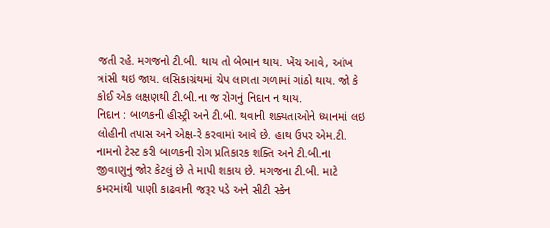જતી રહે. મગજનો ટી.બી. થાય તો બેભાન થાય. ખેંચ આવે, આંખ ત્રાંસી થઇ જાય. લસિકાગ્રંથમાં ચેપ લાગતા ગળામાં ગાંઠો થાય. જો કે કોઈ એક લક્ષણથી ટી.બી.ના જ રોગનું નિદાન ન થાય.
નિદાન : બાળકની હીસ્ટ્રી અને ટી.બી. થવાની શક્યતાઓને ધ્યાનમાં લઇ લોહીની તપાસ અને એક્ષ-રે કરવામાં આવે છે. હાથ ઉપર એમ.ટી. નામનો ટેસ્ટ કરી બાળકની રોગ પ્રતિકારક શક્તિ અને ટી.બી.ના જીવાણુનું જોર કેટલું છે તે માપી શકાય છે. મગજના ટી.બી. માટે કમરમાંથી પાણી કાઢવાની જરૂર પડે અને સીટી સ્કેન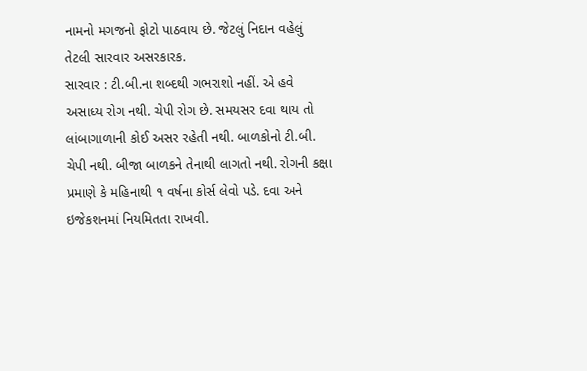નામનો મગજનો ફોટો પાઠવાય છે. જેટલું નિદાન વહેલું તેટલી સારવાર અસરકારક.
સારવાર : ટી.બી.ના શબ્દથી ગભરાશો નહીં. એ હવે અસાધ્ય રોગ નથી. ચેપી રોગ છે. સમયસર દવા થાય તો લાંબાગાળાની કોઈ અસર રહેતી નથી. બાળકોનો ટી.બી. ચેપી નથી. બીજા બાળકને તેનાથી લાગતો નથી. રોગની કક્ષા પ્રમાણે કે મહિનાથી ૧ વર્ષના કોર્સ લેવો પડે. દવા અને ઇજેકશનમાં નિયમિતતા રાખવી.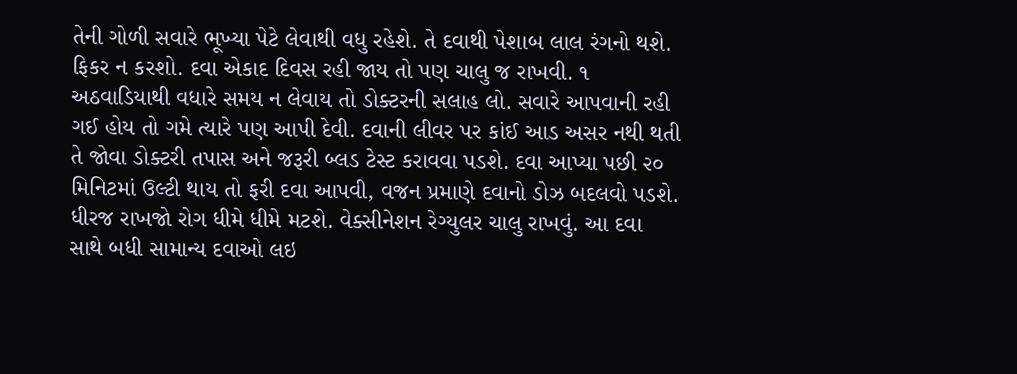તેની ગોળી સવારે ભૂખ્યા પેટે લેવાથી વધુ રહેશે. તે દવાથી પેશાબ લાલ રંગનો થશે. ફિકર ન કરશો. દવા એકાદ દિવસ રહી જાય તો પણ ચાલુ જ રાખવી. ૧ અઠવાડિયાથી વધારે સમય ન લેવાય તો ડોક્ટરની સલાહ લો. સવારે આપવાની રહી ગઈ હોય તો ગમે ત્યારે પણ આપી દેવી. દવાની લીવર પર કાંઈ આડ અસર નથી થતી તે જોવા ડોક્ટરી તપાસ અને જરૂરી બ્લડ ટેસ્ટ કરાવવા પડશે. દવા આપ્યા પછી ૨૦ મિનિટમાં ઉલ્ટી થાય તો ફરી દવા આપવી, વજન પ્રમાણે દવાનો ડોઝ બદલવો પડશે. ધીરજ રાખજો રોગ ધીમે ધીમે મટશે. વેક્સીનેશન રેગ્યુલર ચાલુ રાખવું. આ દવા સાથે બધી સામાન્ય દવાઓ લઇ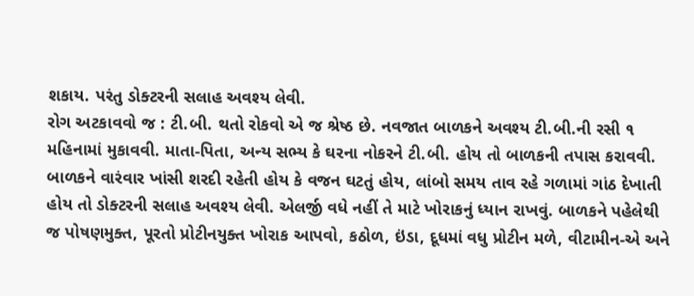શકાય. પરંતુ ડોક્ટરની સલાહ અવશ્ય લેવી.
રોગ અટકાવવો જ : ટી.બી. થતો રોકવો એ જ શ્રેષ્ઠ છે. નવજાત બાળકને અવશ્ય ટી.બી.ની રસી ૧ મહિનામાં મુકાવવી. માતા-પિતા, અન્ય સભ્ય કે ઘરના નોકરને ટી.બી. હોય તો બાળકની તપાસ કરાવવી. બાળકને વારંવાર ખાંસી શરદી રહેતી હોય કે વજન ઘટતું હોય, લાંબો સમય તાવ રહે ગળામાં ગાંઠ દેખાતી હોય તો ડોક્ટરની સલાહ અવશ્ય લેવી. એલર્જી વધે નહીં તે માટે ખોરાકનું ધ્યાન રાખવું. બાળકને પહેલેથી જ પોષણમુક્ત, પૂરતો પ્રોટીનયુક્ત ખોરાક આપવો, કઠોળ, ઇંડા, દૂધમાં વધુ પ્રોટીન મળે, વીટામીન-એ અને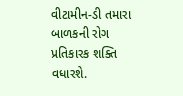વીટામીન-ડી તમારા બાળકની રોગ પ્રતિકારક શક્તિ વધારશે.